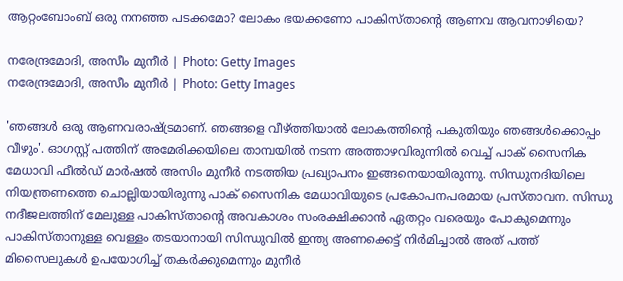ആറ്റംബോംബ് ഒരു നനഞ്ഞ പടക്കമോ? ലോകം ഭയക്കണോ പാകിസ്താന്റെ ആണവ ആവനാഴിയെ?

നരേന്ദ്രമോദി, അസീം മുനീർ | Photo: Getty Images
നരേന്ദ്രമോദി, അസീം മുനീർ | Photo: Getty Images

'ഞങ്ങള്‍ ഒരു ആണവരാഷ്ട്രമാണ്. ഞങ്ങളെ വീഴ്ത്തിയാല്‍ ലോകത്തിന്റെ പകുതിയും ഞങ്ങള്‍ക്കൊപ്പം വീഴും'. ഓഗസ്റ്റ് പത്തിന് അമേരിക്കയിലെ താമ്പയില്‍ നടന്ന അത്താഴവിരുന്നില്‍ വെച്ച് പാക് സൈനിക മേധാവി ഫീല്‍ഡ് മാര്‍ഷല്‍ അസിം മുനീര്‍ നടത്തിയ പ്രഖ്യാപനം ഇങ്ങനെയായിരുന്നു. സിന്ധുനദിയിലെ നിയന്ത്രണത്തെ ചൊല്ലിയായിരുന്നു പാക് സൈനിക മേധാവിയുടെ പ്രകോപനപരമായ പ്രസ്താവന. സിന്ധു നദീജലത്തിന് മേലുള്ള പാകിസ്താന്റെ അവകാശം സംരക്ഷിക്കാന്‍ ഏതറ്റം വരെയും പോകുമെന്നും പാകിസ്താനുള്ള വെള്ളം തടയാനായി സിന്ധുവില്‍ ഇന്ത്യ അണക്കെട്ട് നിര്‍മിച്ചാല്‍ അത് പത്ത് മിസൈലുകള്‍ ഉപയോഗിച്ച് തകര്‍ക്കുമെന്നും മുനീര്‍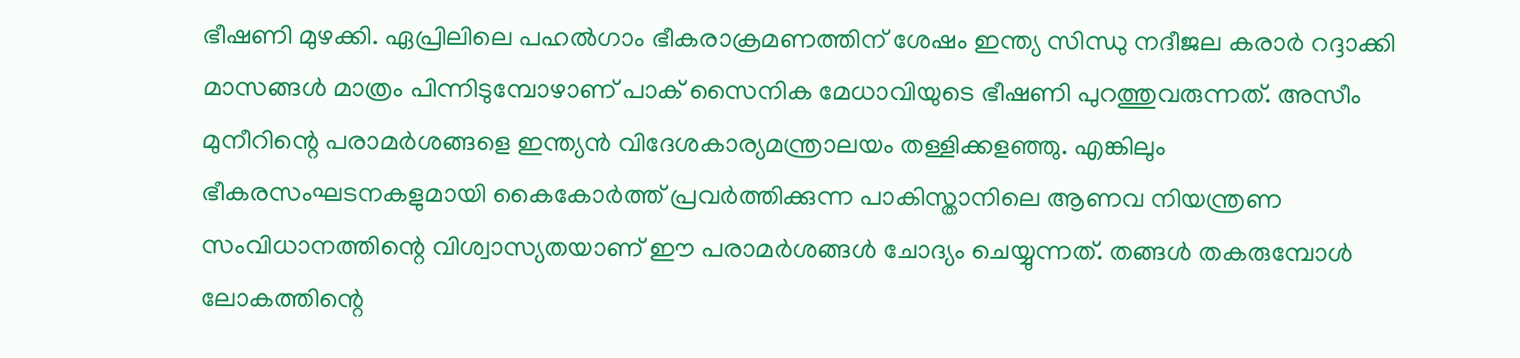ഭീഷണി മുഴക്കി. ഏപ്രിലിലെ പഹല്‍ഗാം ഭീകരാക്രമണത്തിന് ശേഷം ഇന്ത്യ സിന്ധു നദീജല കരാര്‍ റദ്ദാക്കി മാസങ്ങള്‍ മാത്രം പിന്നിടുമ്പോഴാണ് പാക് സൈനിക മേധാവിയുടെ ഭീഷണി പുറത്തുവരുന്നത്. അസീം മുനീറിന്റെ പരാമര്‍ശങ്ങളെ ഇന്ത്യന്‍ വിദേശകാര്യമന്ത്രാലയം തള്ളിക്കളഞ്ഞു. എങ്കിലും ഭീകരസംഘടനകളുമായി കൈകോര്‍ത്ത് പ്രവര്‍ത്തിക്കുന്ന പാകിസ്താനിലെ ആണവ നിയന്ത്രണ സംവിധാനത്തിന്റെ വിശ്വാസ്യതയാണ് ഈ പരാമര്‍ശങ്ങള്‍ ചോദ്യം ചെയ്യുന്നത്. തങ്ങള്‍ തകരുമ്പോള്‍ ലോകത്തിന്റെ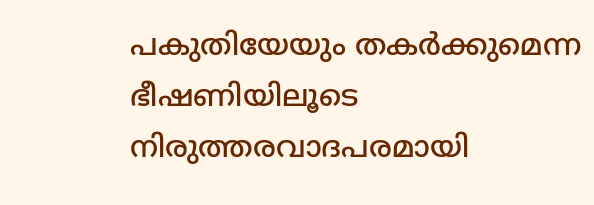പകുതിയേയും തകര്‍ക്കുമെന്ന ഭീഷണിയിലൂടെ നിരുത്തരവാദപരമായി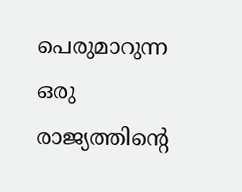പെരുമാറുന്ന ഒരു രാജ്യത്തിന്റെ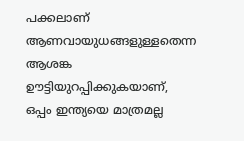പക്കലാണ് ആണവായുധങ്ങളുള്ളതെന്ന ആശങ്ക ഊട്ടിയുറപ്പിക്കുകയാണ്,  ഒപ്പം ഇന്ത്യയെ മാത്രമല്ല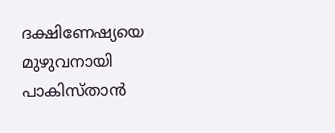ദക്ഷിണേഷ്യയെ മുഴുവനായി പാകിസ്താന്‍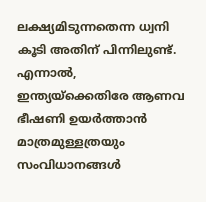ലക്ഷ്യമിടുന്നതെന്ന ധ്വനി കൂടി അതിന് പിന്നിലുണ്ട്. എന്നാൽ, ഇന്ത്യയ്‌ക്കെതിരേ ആണവ ഭീഷണി ഉയര്‍ത്താന്‍ മാത്രമുള്ളത്രയും സംവിധാനങ്ങള്‍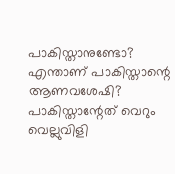പാകിസ്താനുണ്ടോ? എന്താണ് പാകിസ്താന്റെ ആണവശേഷി? പാകിസ്താന്റേത് വെറും വെല്ലുവിളി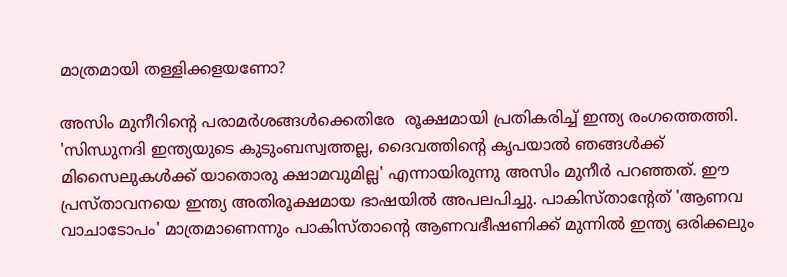മാത്രമായി തള്ളിക്കളയണോ?

അസിം മുനീറിന്റെ പരാമർശങ്ങൾക്കെതിരേ  രൂക്ഷമായി പ്രതികരിച്ച് ഇന്ത്യ രംഗത്തെത്തി. 'സിന്ധുനദി ഇന്ത്യയുടെ കുടുംബസ്വത്തല്ല, ദൈവത്തിന്റെ കൃപയാല്‍ ഞങ്ങള്‍ക്ക് മിസൈലുകള്‍ക്ക് യാതൊരു ക്ഷാമവുമില്ല' എന്നായിരുന്നു അസിം മുനീര്‍ പറഞ്ഞത്. ഈ പ്രസ്താവനയെ ഇന്ത്യ അതിരൂക്ഷമായ ഭാഷയില്‍ അപലപിച്ചു. പാകിസ്താന്റേത് 'ആണവ വാചാടോപം' മാത്രമാണെന്നും പാകിസ്താന്റെ ആണവഭീഷണിക്ക് മുന്നില്‍ ഇന്ത്യ ഒരിക്കലും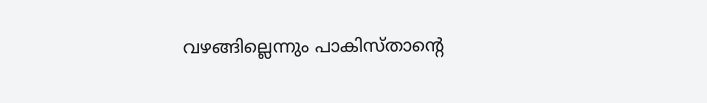വഴങ്ങില്ലെന്നും പാകിസ്താന്റെ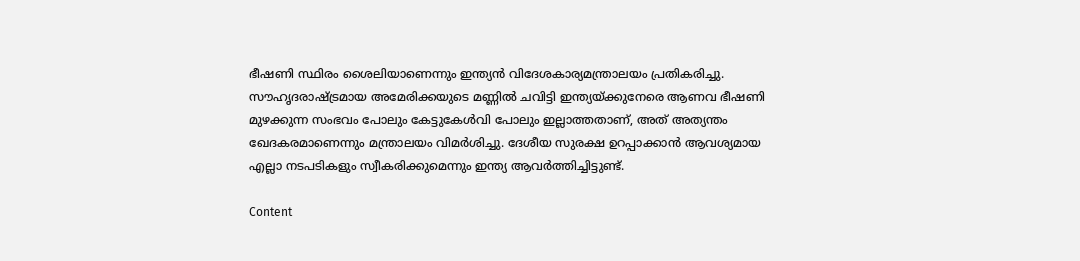ഭീഷണി സ്ഥിരം ശൈലിയാണെന്നും ഇന്ത്യന്‍ വിദേശകാര്യമന്ത്രാലയം പ്രതികരിച്ചു. സൗഹൃദരാഷ്ട്രമായ അമേരിക്കയുടെ മണ്ണില്‍ ചവിട്ടി ഇന്ത്യയ്ക്കുനേരെ ആണവ ഭീഷണി മുഴക്കുന്ന സംഭവം പോലും കേട്ടുകേള്‍വി പോലും ഇല്ലാത്തതാണ്, അത് അത്യന്തം ഖേദകരമാണെന്നും മന്ത്രാലയം വിമര്‍ശിച്ചു. ദേശീയ സുരക്ഷ ഉറപ്പാക്കാന്‍ ആവശ്യമായ എല്ലാ നടപടികളും സ്വീകരിക്കുമെന്നും ഇന്ത്യ ആവര്‍ത്തിച്ചിട്ടുണ്ട്.

Content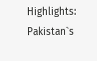Highlights: Pakistan`s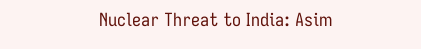Nuclear Threat to India: Asim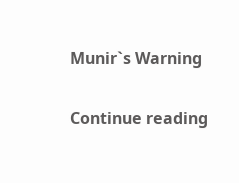Munir`s Warning

Continue reading